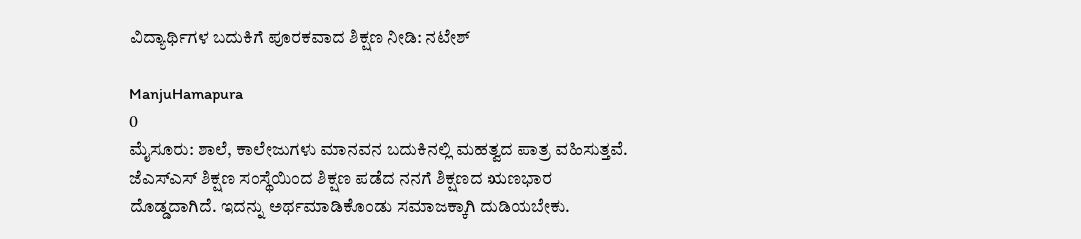ವಿದ್ಯಾರ್ಥಿಗಳ‌ ಬದುಕಿಗೆ ಪೂರಕವಾದ ಶಿಕ್ಷಣ ನೀಡಿ: ನಟೇಶ್

ManjuHamapura
0
ಮೈಸೂರು: ಶಾಲೆ, ಕಾಲೇಜುಗಳು ಮಾನವನ ಬದುಕಿನಲ್ಲಿ ಮಹತ್ವದ ಪಾತ್ರ ವಹಿಸುತ್ತವೆ. ಜೆಎಸ್‌ಎಸ್ ಶಿಕ್ಷಣ ಸಂಸ್ಥೆಯಿಂದ ಶಿಕ್ಷಣ ಪಡೆದ ನನಗೆ ಶಿಕ್ಷಣದ ಋಣಭಾರ ದೊಡ್ಡದಾಗಿದೆ. ಇದನ್ನು ಅರ್ಥಮಾಡಿಕೊಂಡು ಸಮಾಜಕ್ಕಾಗಿ ದುಡಿಯಬೇಕು.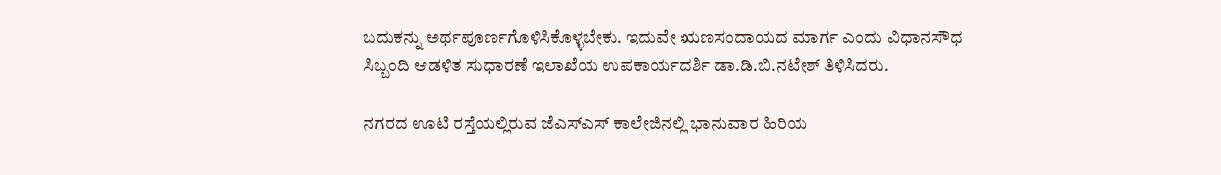ಬದುಕನ್ನು ಅರ್ಥಪೂರ್ಣಗೊಳಿಸಿಕೊಳ್ಳಬೇಕು. ಇದುವೇ ಋಣಸಂದಾಯದ ಮಾರ್ಗ ಎಂದು ವಿಧಾನಸೌಧ ಸಿಬ್ಬಂದಿ ಆಡಳಿತ ಸುಧಾರಣೆ ಇಲಾಖೆಯ ಉಪಕಾರ್ಯದರ್ಶಿ ಡಾ.ಡಿ.ಬಿ.ನಟೇಶ್ ತಿಳಿಸಿದರು.

ನಗರದ ಊಟಿ ರಸ್ತೆಯಲ್ಲಿರುವ ಜೆಎಸ್‌ಎಸ್ ಕಾಲೇಜಿನಲ್ಲಿ ಭಾನುವಾರ ಹಿರಿಯ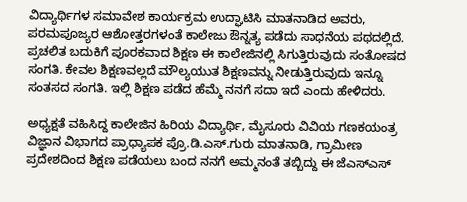ವಿದ್ಯಾರ್ಥಿಗಳ ಸಮಾವೇಶ ಕಾರ್ಯಕ್ರಮ ಉದ್ಘಾಟಿಸಿ ಮಾತನಾಡಿದ ಅವರು, ಪರಮಪೂಜ್ಯರ ಆಶೋತ್ತರಗಳಂತೆ ಕಾಲೇಜು ಔನ್ನತ್ಯ ಪಡೆದು ಸಾಧನೆಯ ಪಥದಲ್ಲಿದೆ. ಪ್ರಚಲಿತ ಬದುಕಿಗೆ ಪೂರಕವಾದ ಶಿಕ್ಷಣ ಈ ಕಾಲೇಜಿನಲ್ಲಿ ಸಿಗುತ್ತಿರುವುದು ಸಂತೋಷದ ಸಂಗತಿ. ಕೇವಲ ಶಿಕ್ಷಣವಲ್ಲದೆ ಮೌಲ್ಯಯುತ ಶಿಕ್ಷಣವನ್ನು ನೀಡುತ್ತಿರುವುದು ಇನ್ನೂ ಸಂತಸದ ಸಂಗತಿ. ಇಲ್ಲಿ ಶಿಕ್ಷಣ ಪಡೆದ ಹೆಮ್ಮೆ ನನಗೆ ಸದಾ ಇದೆ ಎಂದು ಹೇಳಿದರು.

ಅಧ್ಯಕ್ಷತೆ ವಹಿಸಿದ್ದ ಕಾಲೇಜಿನ ಹಿರಿಯ ವಿದ್ಯಾರ್ಥಿ, ಮೈಸೂರು ವಿವಿಯ ಗಣಕಯಂತ್ರ ವಿಜ್ಞಾನ ವಿಭಾಗದ ಪ್ರಾಧ್ಯಾಪಕ ಪ್ರೊ.ಡಿ.ಎಸ್.ಗುರು ಮಾತನಾಡಿ, ಗ್ರಾಮೀಣ ಪ್ರದೇಶದಿಂದ ಶಿಕ್ಷಣ ಪಡೆಯಲು ಬಂದ ನನಗೆ ಅಮ್ಮನಂತೆ ತಬ್ಬಿದ್ದು ಈ ಜೆಎಸ್‌ಎಸ್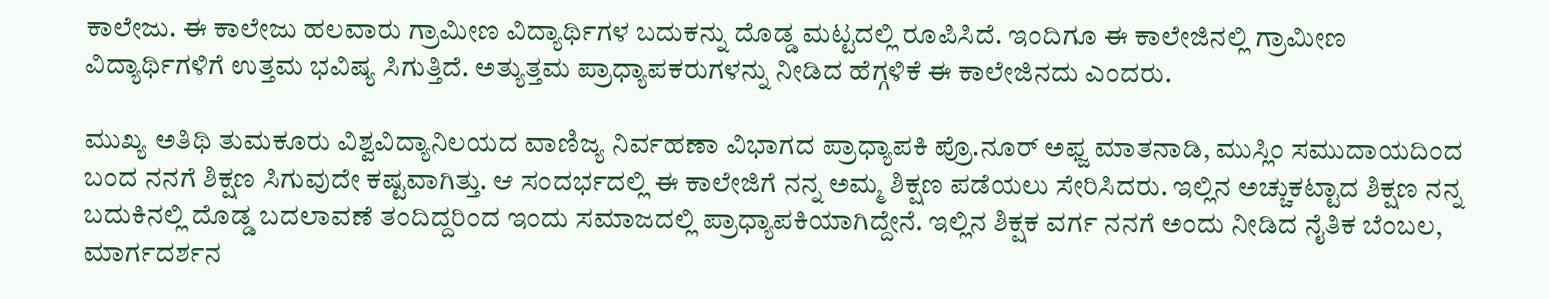ಕಾಲೇಜು. ಈ ಕಾಲೇಜು ಹಲವಾರು ಗ್ರಾಮೀಣ ವಿದ್ಯಾರ್ಥಿಗಳ ಬದುಕನ್ನು ದೊಡ್ಡ ಮಟ್ಟದಲ್ಲಿ ರೂಪಿಸಿದೆ. ಇಂದಿಗೂ ಈ ಕಾಲೇಜಿನಲ್ಲಿ ಗ್ರಾಮೀಣ ವಿದ್ಯಾರ್ಥಿಗಳಿಗೆ ಉತ್ತಮ ಭವಿಷ್ಯ ಸಿಗುತ್ತಿದೆ. ಅತ್ಯುತ್ತಮ ಪ್ರಾಧ್ಯಾಪಕರುಗಳನ್ನು ನೀಡಿದ ಹೆಗ್ಗಳಿಕೆ ಈ ಕಾಲೇಜಿನದು ಎಂದರು.

ಮುಖ್ಯ ಅತಿಥಿ ತುಮಕೂರು ವಿಶ್ವವಿದ್ಯಾನಿಲಯದ ವಾಣಿಜ್ಯ ನಿರ್ವಹಣಾ ವಿಭಾಗದ ಪ್ರಾಧ್ಯಾಪಕಿ ಪ್ರೊ.ನೂರ್ ಅಫ್ಜ ಮಾತನಾಡಿ, ಮುಸ್ಲಿಂ ಸಮುದಾಯದಿಂದ ಬಂದ ನನಗೆ ಶಿಕ್ಷಣ ಸಿಗುವುದೇ ಕಷ್ಟವಾಗಿತ್ತು. ಆ ಸಂದರ್ಭದಲ್ಲಿ ಈ ಕಾಲೇಜಿಗೆ ನನ್ನ ಅಮ್ಮ ಶಿಕ್ಷಣ ಪಡೆಯಲು ಸೇರಿಸಿದರು. ಇಲ್ಲಿನ ಅಚ್ಚುಕಟ್ಟಾದ ಶಿಕ್ಷಣ ನನ್ನ ಬದುಕಿನಲ್ಲಿ ದೊಡ್ಡ ಬದಲಾವಣೆ ತಂದಿದ್ದರಿಂದ ಇಂದು ಸಮಾಜದಲ್ಲಿ ಪ್ರಾಧ್ಯಾಪಕಿಯಾಗಿದ್ದೇನೆ. ಇಲ್ಲಿನ ಶಿಕ್ಷಕ ವರ್ಗ ನನಗೆ ಅಂದು ನೀಡಿದ ನೈತಿಕ ಬೆಂಬಲ, ಮಾರ್ಗದರ್ಶನ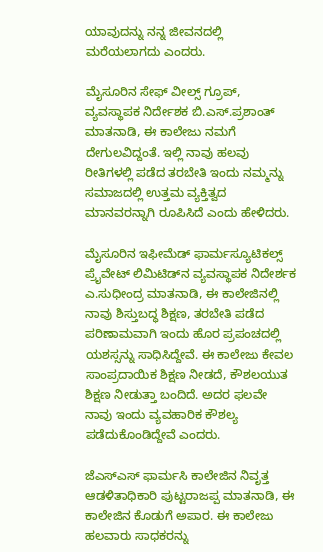ಯಾವುದನ್ನು ನನ್ನ ಜೀವನದಲ್ಲಿ ಮರೆಯಲಾಗದು ಎಂದರು.

ಮೈಸೂರಿನ ಸೇಫ್ ವೀಲ್ಸ್ ಗ್ರೂಪ್, ವ್ಯವಸ್ಥಾಪಕ ನಿರ್ದೇಶಕ ಬಿ.ಎಸ್.ಪ್ರಶಾಂತ್ ಮಾತನಾಡಿ, ಈ ಕಾಲೇಜು ನಮಗೆ ದೇಗುಲವಿದ್ದಂತೆ. ಇಲ್ಲಿ ನಾವು ಹಲವು ರೀತಿಗಳಲ್ಲಿ ಪಡೆದ ತರಬೇತಿ ಇಂದು ನಮ್ಮನ್ನು ಸಮಾಜದಲ್ಲಿ ಉತ್ತಮ ವ್ಯಕ್ತಿತ್ವದ ಮಾನವರನ್ನಾಗಿ ರೂಪಿಸಿದೆ ಎಂದು ಹೇಳಿದರು.

ಮೈಸೂರಿನ ಇಫೀಮೆಡ್ ಫಾರ್ಮಸ್ಯೂಟಿಕಲ್ಸ್ ಪ್ರೈವೇಟ್‌ ಲಿಮಿಟಿಡ್‌ನ ವ್ಯವಸ್ಥಾಪಕ ನಿದೇರ್ಶಕ ಎ.ಸುಧೀಂದ್ರ ಮಾತನಾಡಿ, ಈ ಕಾಲೇಜಿನಲ್ಲಿ ನಾವು ಶಿಸ್ತುಬದ್ಧ ಶಿಕ್ಷಣ, ತರಬೇತಿ ಪಡೆದ ಪರಿಣಾಮವಾಗಿ ಇಂದು ಹೊರ ಪ್ರಪಂಚದಲ್ಲಿ ಯಶಸ್ಸನ್ನು ಸಾಧಿಸಿದ್ದೇವೆ. ಈ ಕಾಲೇಜು ಕೇವಲ ಸಾಂಪ್ರದಾಯಿಕ ಶಿಕ್ಷಣ ನೀಡದೆ, ಕೌಶಲಯುತ ಶಿಕ್ಷಣ ನೀಡುತ್ತಾ ಬಂದಿದೆ. ಅದರ ಫಲವೇ ನಾವು ಇಂದು ವ್ಯವಹಾರಿಕ ಕೌಶಲ್ಯ ಪಡೆದುಕೊಂಡಿದ್ದೇವೆ ಎಂದರು.

ಜೆಎಸ್‌ಎಸ್ ಫಾರ್ಮಸಿ ಕಾಲೇಜಿನ ನಿವೃತ್ತ ಆಡಳಿತಾಧಿಕಾರಿ ಪುಟ್ಟರಾಜಪ್ಪ ಮಾತನಾಡಿ, ಈ ಕಾಲೇಜಿನ ಕೊಡುಗೆ ಅಪಾರ. ಈ ಕಾಲೇಜು ಹಲವಾರು ಸಾಧಕರನ್ನು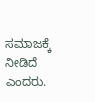ಸಮಾಜಕ್ಕೆ ನೀಡಿದೆ ಎಂದರು.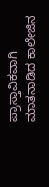ಪ್ರಾಸ್ತಾವಿಕವಾಗಿ ಮಾತನಾಡಿದ ಕಾಲೇಜಿನ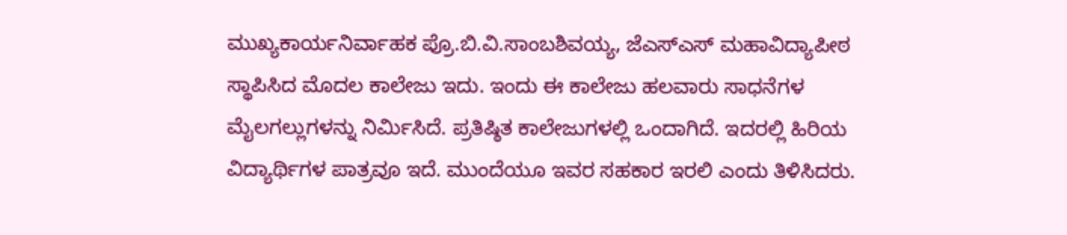ಮುಖ್ಯಕಾರ್ಯನಿರ್ವಾಹಕ ಪ್ರೊ.ಬಿ.ವಿ.ಸಾಂಬಶಿವಯ್ಯ, ಜೆಎಸ್‌ಎಸ್ ಮಹಾವಿದ್ಯಾಪೀಠ ಸ್ಥಾಪಿಸಿದ ಮೊದಲ ಕಾಲೇಜು ಇದು. ಇಂದು ಈ ಕಾಲೇಜು ಹಲವಾರು ಸಾಧನೆಗಳ ಮೈಲಗಲ್ಲುಗಳನ್ನು ನಿರ್ಮಿಸಿದೆ. ಪ್ರತಿಷ್ಠಿತ ಕಾಲೇಜುಗಳಲ್ಲಿ ಒಂದಾಗಿದೆ. ಇದರಲ್ಲಿ ಹಿರಿಯ ವಿದ್ಯಾರ್ಥಿಗಳ ಪಾತ್ರವೂ ಇದೆ. ಮುಂದೆಯೂ ಇವರ ಸಹಕಾರ ಇರಲಿ ಎಂದು ತಿಳಿಸಿದರು.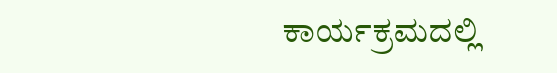ಕಾರ್ಯಕ್ರಮದಲ್ಲಿ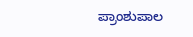ಪ್ರಾಂಶುಪಾಲ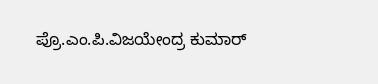ಪ್ರೊ.ಎಂ.ಪಿ.ವಿಜಯೇಂದ್ರ ಕುಮಾರ್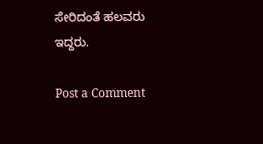ಸೇರಿದಂತೆ ಹಲವರು ಇದ್ದರು.

Post a Comment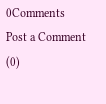0Comments
Post a Comment (0)